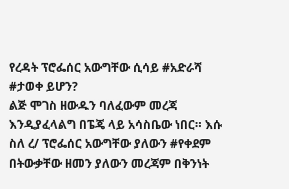የረዳት ፕሮፌሰር አውግቸው ሲሳይ #አድራሻ #ታወቀ ይሆን?
ልጅ ሞገስ ዘውዱን ባለፈውም መረጃ እንዲያፈላልግ በፔጄ ላይ አሳስቤው ነበር። እሱ ስለ ረ/ ፕሮፌሰር አውግቸው ያለውን #የቀደም በትውቃቸው ዘመን ያለውን መረጃም በቅንነት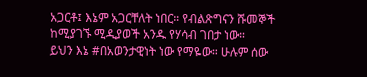አጋርቶ፤ እኔም አጋርቸለት ነበር። የብልጽግናን ሹመኞች ከሚያገኙ ሚዲያወች አንዱ የሃሳብ ገበታ ነው።
ይህን እኔ #በአወንታዊነት ነው የማዬው። ሁሉም ሰው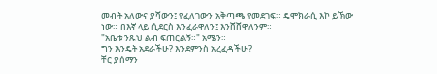መብት አለውና ያሻውን፤ የፈለገውን አቅጣጫ የመደገፍ። ዴሞክራሲ እኮ ይኽው ነው። በእኛ ላይ ሲደርስ እንፈራዋለን፤ እንሸሸዋለንም።
"አቤቱ ንጹህ ልብ ፍጠርልኝ።" አሜን።
ግን እንዴት አደራችሁ? እንደምንስ አረፈዳችሁ?
ቸር ያሰማን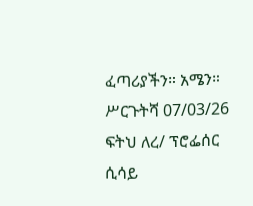ፈጣሪያችን። አሜን።
ሥርጉትሻ 07/03/26
ፍትህ ለረ/ ፕሮፌሰር ሲሳይ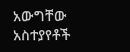አውግቸው
አስተያየቶች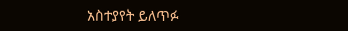አስተያየት ይለጥፉ